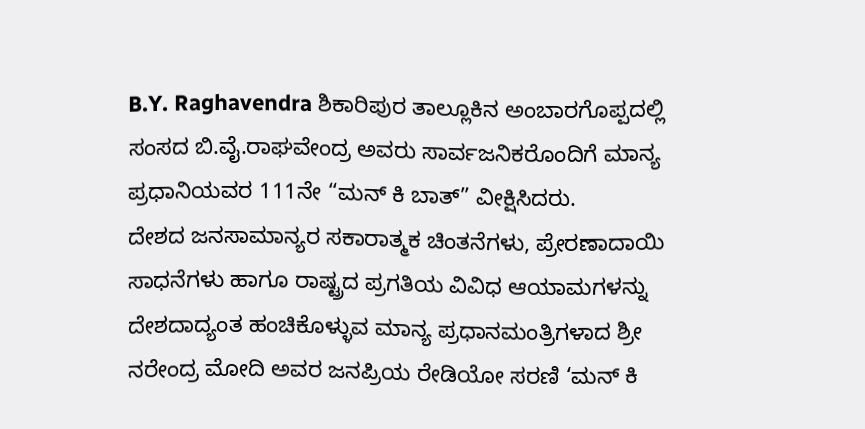B.Y. Raghavendra ಶಿಕಾರಿಪುರ ತಾಲ್ಲೂಕಿನ ಅಂಬಾರಗೊಪ್ಪದಲ್ಲಿ ಸಂಸದ ಬಿ.ವೈ.ರಾಘವೇಂದ್ರ ಅವರು ಸಾರ್ವಜನಿಕರೊಂದಿಗೆ ಮಾನ್ಯ ಪ್ರಧಾನಿಯವರ 111ನೇ “ಮನ್ ಕಿ ಬಾತ್” ವೀಕ್ಷಿಸಿದರು.
ದೇಶದ ಜನಸಾಮಾನ್ಯರ ಸಕಾರಾತ್ಮಕ ಚಿಂತನೆಗಳು, ಪ್ರೇರಣಾದಾಯಿ ಸಾಧನೆಗಳು ಹಾಗೂ ರಾಷ್ಟ್ರದ ಪ್ರಗತಿಯ ವಿವಿಧ ಆಯಾಮಗಳನ್ನು ದೇಶದಾದ್ಯಂತ ಹಂಚಿಕೊಳ್ಳುವ ಮಾನ್ಯ ಪ್ರಧಾನಮಂತ್ರಿಗಳಾದ ಶ್ರೀ ನರೇಂದ್ರ ಮೋದಿ ಅವರ ಜನಪ್ರಿಯ ರೇಡಿಯೋ ಸರಣಿ ‘ಮನ್ ಕಿ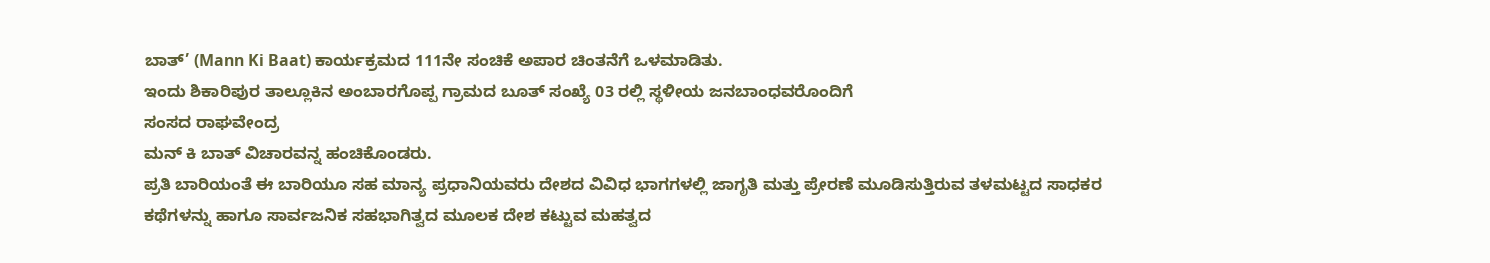ಬಾತ್’ (Mann Ki Baat) ಕಾರ್ಯಕ್ರಮದ 111ನೇ ಸಂಚಿಕೆ ಅಪಾರ ಚಿಂತನೆಗೆ ಒಳಮಾಡಿತು.
ಇಂದು ಶಿಕಾರಿಪುರ ತಾಲ್ಲೂಕಿನ ಅಂಬಾರಗೊಪ್ಪ ಗ್ರಾಮದ ಬೂತ್ ಸಂಖ್ಯೆ 03 ರಲ್ಲಿ ಸ್ಥಳೀಯ ಜನಬಾಂಧವರೊಂದಿಗೆ
ಸಂಸದ ರಾಘವೇಂದ್ರ
ಮನ್ ಕಿ ಬಾತ್ ವಿಚಾರವನ್ನ ಹಂಚಿಕೊಂಡರು.
ಪ್ರತಿ ಬಾರಿಯಂತೆ ಈ ಬಾರಿಯೂ ಸಹ ಮಾನ್ಯ ಪ್ರಧಾನಿಯವರು ದೇಶದ ವಿವಿಧ ಭಾಗಗಳಲ್ಲಿ ಜಾಗೃತಿ ಮತ್ತು ಪ್ರೇರಣೆ ಮೂಡಿಸುತ್ತಿರುವ ತಳಮಟ್ಟದ ಸಾಧಕರ ಕಥೆಗಳನ್ನು ಹಾಗೂ ಸಾರ್ವಜನಿಕ ಸಹಭಾಗಿತ್ವದ ಮೂಲಕ ದೇಶ ಕಟ್ಟುವ ಮಹತ್ವದ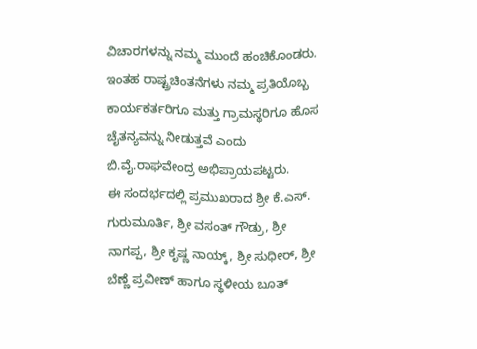ವಿಚಾರಗಳನ್ನು ನಮ್ಮ ಮುಂದೆ ಹಂಚಿಕೊಂಡರು. ಇಂತಹ ರಾಷ್ಟ್ರಚಿಂತನೆಗಳು ನಮ್ಮ ಪ್ರತಿಯೊಬ್ಬ ಕಾರ್ಯಕರ್ತರಿಗೂ ಮತ್ತು ಗ್ರಾಮಸ್ಥರಿಗೂ ಹೊಸ ಚೈತನ್ಯವನ್ನು ನೀಡುತ್ತವೆ ಎಂದು ಬಿ.ವೈ.ರಾಘವೇಂದ್ರ ಅಭಿಪ್ರಾಯಪಟ್ಟರು.
ಈ ಸಂದರ್ಭದಲ್ಲಿ ಪ್ರಮುಖರಾದ ಶ್ರೀ ಕೆ.ಎಸ್. ಗುರುಮೂರ್ತಿ, ಶ್ರೀ ವಸಂತ್ ಗೌಡ್ರು, ಶ್ರೀ ನಾಗಪ್ಪ, ಶ್ರೀ ಕೃಷ್ಣ ನಾಯ್ಕ್, ಶ್ರೀ ಸುಧೀರ್, ಶ್ರೀ ಬೆಣ್ಣೆ ಪ್ರವೀಣ್ ಹಾಗೂ ಸ್ಥಳೀಯ ಬೂತ್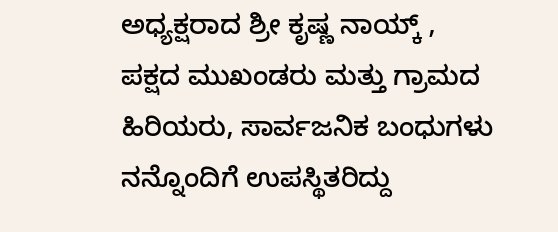ಅಧ್ಯಕ್ಷರಾದ ಶ್ರೀ ಕೃಷ್ಣ ನಾಯ್ಕ್ , ಪಕ್ಷದ ಮುಖಂಡರು ಮತ್ತು ಗ್ರಾಮದ ಹಿರಿಯರು, ಸಾರ್ವಜನಿಕ ಬಂಧುಗಳು ನನ್ನೊಂದಿಗೆ ಉಪಸ್ಥಿತರಿದ್ದು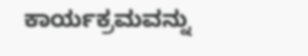ಕಾರ್ಯಕ್ರಮವನ್ನು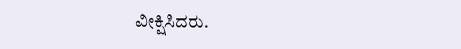ವೀಕ್ಷಿಸಿದರು.